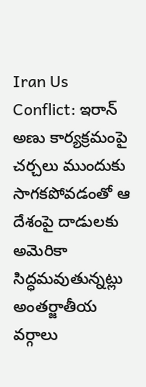Iran Us Conflict: ఇరాన్ అణు కార్యక్రమంపై చర్చలు ముందుకు సాగకపోవడంతో ఆ దేశంపై దాడులకు అమెరికా సిద్ధమవుతున్నట్లు అంతర్జాతీయ వర్గాలు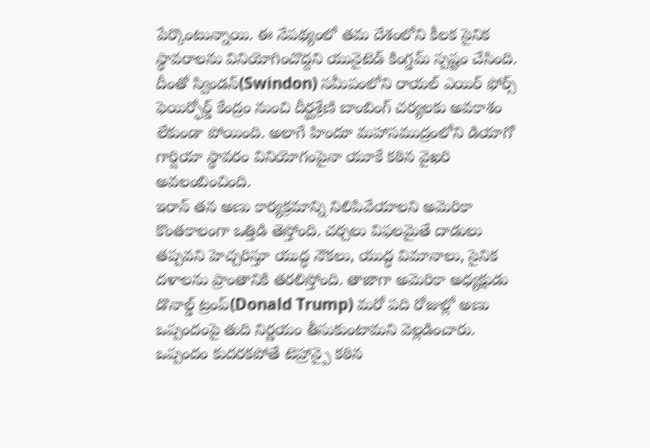పేర్కొంటున్నాయి. ఈ నేపథ్యంలో తమ దేశంలోని కీలక సైనిక స్థావరాలను వినియోగించొద్దని యునైటెడ్ కింగ్డమ్ స్పష్టం చేసింది.
దీంతో స్విండన్(Swindon) సమీపంలోని రాయల్ ఎయిర్ ఫోర్స్ ఫెయిర్ఫోర్డ్ కేంద్రం నుంచి దీర్ఘశ్రేణి బాంబింగ్ చర్యలకు అవకాశం లేకుండా పోయింది. అలాగే హిందూ మహాసముద్రంలోని డియాగో గార్షియా స్థావరం వినియోగంపైనా యూకే కఠిన వైఖరి అవలంబించింది.
ఇరాన్ తన అణు కార్యక్రమాన్ని నిలిపివేయాలని అమెరికా కొంతకాలంగా ఒత్తిడి తెస్తోంది. చర్చలు విఫలమైతే దాడులు తప్పవని హెచ్చరిస్తూ యుద్ధ నౌకలు, యుద్ధ విమానాలు, సైనిక దళాలను ప్రాంతానికి తరలిస్తోంది. తాజాగా అమెరికా అధ్యక్షుడు డొనాల్డ్ ట్రంప్(Donald Trump) మరో పది రోజుల్లో అణు ఒప్పందంపై తుది నిర్ణయం తీసుకుంటామని వెల్లడించారు. ఒప్పందం కుదరకపోతే టెహ్రాన్పై కఠిన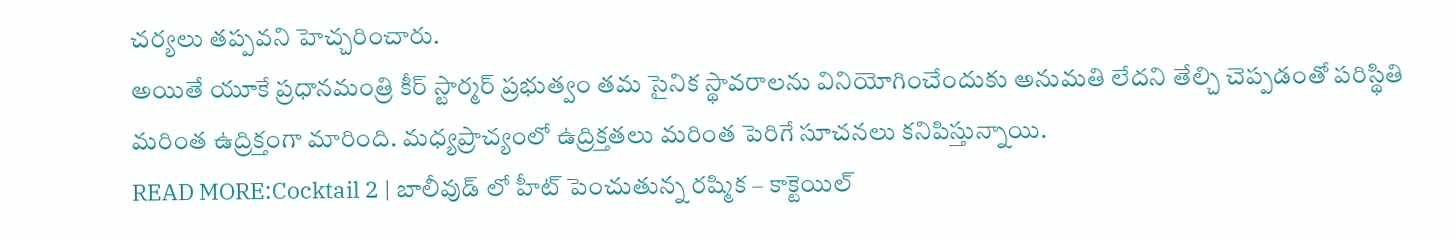చర్యలు తప్పవని హెచ్చరించారు.
అయితే యూకే ప్రధానమంత్రి కీర్ స్టార్మర్ ప్రభుత్వం తమ సైనిక స్థావరాలను వినియోగించేందుకు అనుమతి లేదని తేల్చి చెప్పడంతో పరిస్థితి మరింత ఉద్రిక్తంగా మారింది. మధ్యప్రాచ్యంలో ఉద్రిక్తతలు మరింత పెరిగే సూచనలు కనిపిస్తున్నాయి.
READ MORE:Cocktail 2 | బాలీవుడ్ లో హీట్ పెంచుతున్న రష్మిక – కాక్టెయిల్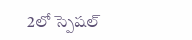2లో స్పెషల్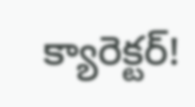క్యారెక్టర్!